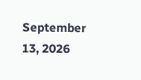September 13, 2026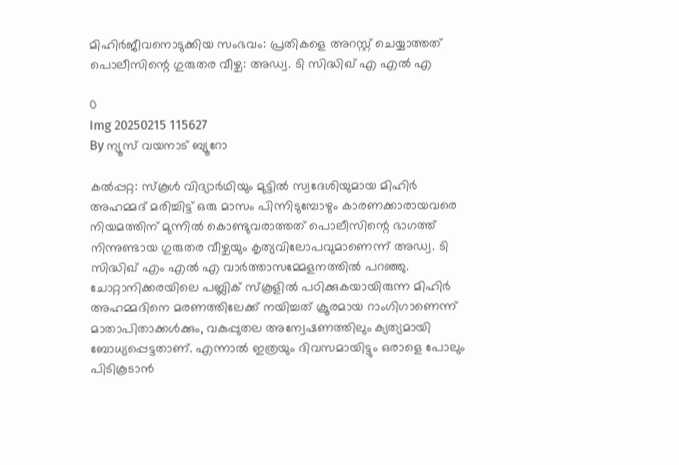മിഹിര്‍ജീവനൊടുക്കിയ സംഭവം: പ്രതികളെ അറസ്റ്റ് ചെയ്യാത്തത് പൊലീസിന്റെ ഗുരുതര വീഴ്ച: അഡ്വ. ടി സിദ്ധിഖ് എ എല്‍ എ

0
Img 20250215 115627
By ന്യൂസ് വയനാട് ബ്യൂറോ

കല്‍പ്പറ്റ: സ്‌കൂള്‍ വിദ്യാര്‍ഥിയും മുട്ടില്‍ സ്വദേശിയുമായ മിഹിര്‍ അഹമ്മദ് മരിച്ചിട്ട് ഒരു മാസം പിന്നിടുമ്പോഴും കാരണക്കാരായവരെ നിയമത്തിന് മുന്നില്‍ കൊണ്ടുവരാത്തത് പൊലീസിന്റെ ഭാഗത്ത് നിന്നുണ്ടായ ഗുരുതര വീഴ്ചയും കൃത്യവിലോപവുമാണെന്ന് അഡ്വ. ടി സിദ്ധിഖ് എം എല്‍ എ വാര്‍ത്താസമ്മേളനത്തില്‍ പറഞ്ഞു. ചോറ്റാനിക്കരയിലെ പബ്ലിക് സ്‌കൂളില്‍ പഠിക്കുകയായിരുന്ന മിഹിര്‍ അഹമ്മദിനെ മരണത്തിലേക്ക് നയിച്ചത് ക്രൂരമായ റാംഗിഗാണെന്ന് മാതാപിതാക്കള്‍ക്കും, വകുപ്പുതല അന്വേഷണത്തിലും ക്യത്യമായി ബോധ്യപ്പെട്ടതാണ്. എന്നാല്‍ ഇത്രയും ദിവസമായിട്ടും ഒരാളെ പോലും പിടികൂടാന്‍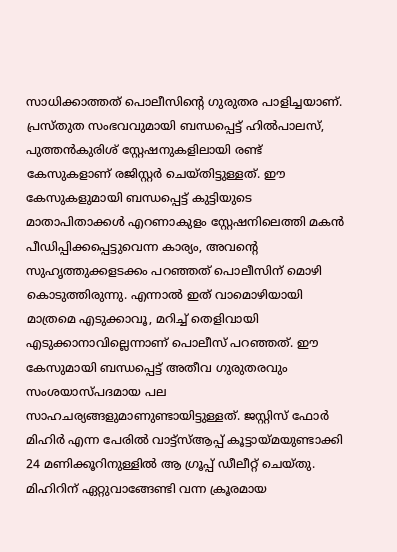സാധിക്കാത്തത് പൊലീസിന്റെ ഗുരുതര പാളിച്ചയാണ്. പ്രസ്തുത സംഭവവുമായി ബന്ധപ്പെട്ട് ഹില്‍പാലസ്, പുത്തന്‍കുരിശ് സ്റ്റേഷനുകളിലായി രണ്ട് കേസുകളാണ് രജിസ്റ്റര്‍ ചെയ്തിട്ടുള്ളത്. ഈ കേസുകളുമായി ബന്ധപ്പെട്ട് കുട്ടിയുടെ മാതാപിതാക്കള്‍ എറണാകുളം സ്റ്റേഷനിലെത്തി മകന്‍ പീഡിപ്പിക്കപ്പെട്ടുവെന്ന കാര്യം, അവന്റെ സുഹൃത്തുക്കളടക്കം പറഞ്ഞത് പൊലീസിന് മൊഴി കൊടുത്തിരുന്നു. എന്നാല്‍ ഇത് വാമൊഴിയായി മാത്രമെ എടുക്കാവൂ, മറിച്ച് തെളിവായി എടുക്കാനാവില്ലെന്നാണ് പൊലീസ് പറഞ്ഞത്. ഈ കേസുമായി ബന്ധപ്പെട്ട് അതീവ ഗുരുതരവും സംശയാസ്പദമായ പല സാഹചര്യങ്ങളുമാണുണ്ടായിട്ടുള്ളത്. ജസ്റ്റിസ് ഫോര്‍ മിഹിര്‍ എന്ന പേരില്‍ വാട്ട്‌സ്ആപ്പ് കൂട്ടായ്മയുണ്ടാക്കി 24 മണിക്കൂറിനുള്ളില്‍ ആ ഗ്രൂപ്പ് ഡീലീറ്റ് ചെയ്തു. മിഹിറിന് ഏറ്റുവാങ്ങേണ്ടി വന്ന ക്രൂരമായ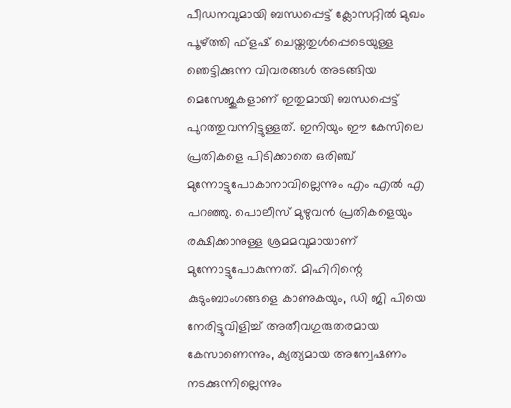പീഡനവുമായി ബന്ധപ്പെട്ട് ക്ലോസറ്റില്‍ മുഖം പൂഴ്ത്തി ഫ്‌ളഷ് ചെയ്തതുള്‍പ്പെടെയുള്ള ഞെട്ടിക്കുന്ന വിവരങ്ങള്‍ അടങ്ങിയ മെസേജുകളാണ് ഇതുമായി ബന്ധപ്പെട്ട് പുറത്തുവന്നിട്ടുള്ളത്. ഇനിയും ഈ കേസിലെ പ്രതികളെ പിടിക്കാതെ ഒരിഞ്ച് മുന്നോട്ടുപോകാനാവില്ലെന്നും എം എല്‍ എ പറഞ്ഞു. പൊലീസ് മുഴുവന്‍ പ്രതികളെയും രക്ഷിക്കാനുള്ള ശ്രമമവുമായാണ് മുന്നോട്ടുപോകുന്നത്. മിഹിറിന്റെ കുടുംബാംഗങ്ങളെ കാണുകയും, ഡി ജി പിയെ നേരിട്ടുവിളിച്ച് അതീവഗുരുതരമായ കേസാണെന്നും, ക്യത്യമായ അന്വേഷണം നടക്കുന്നില്ലെന്നും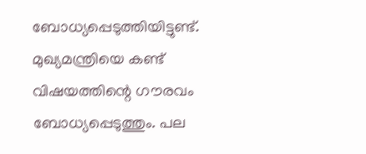ബോധ്യപ്പെടുത്തിയിട്ടുണ്ട്. മുഖ്യമന്ത്രിയെ കണ്ട് വിഷയത്തിന്റെ ഗൗരവം ബോധ്യപ്പെടുത്തും. പല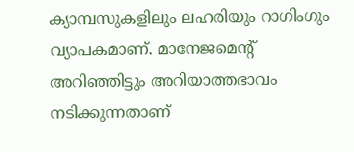ക്യാമ്പസുകളിലും ലഹരിയും റാഗിംഗും വ്യാപകമാണ്. മാനേജമെന്റ് അറിഞ്ഞിട്ടും അറിയാത്തഭാവം നടിക്കുന്നതാണ്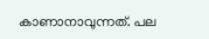കാണാനാവുന്നത്. പല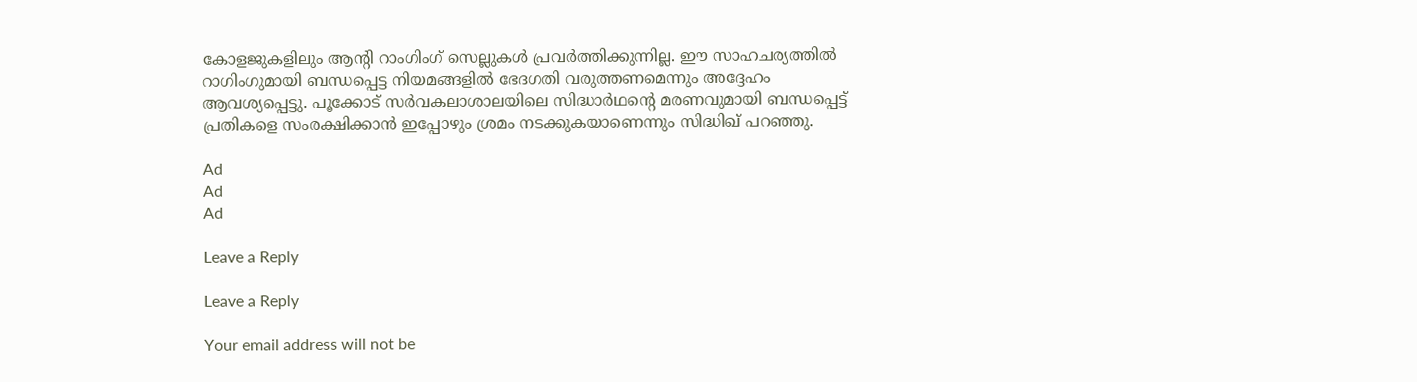കോളജുകളിലും ആന്റി റാംഗിംഗ് സെല്ലുകള്‍ പ്രവര്‍ത്തിക്കുന്നില്ല. ഈ സാഹചര്യത്തില്‍ റാഗിംഗുമായി ബന്ധപ്പെട്ട നിയമങ്ങളില്‍ ഭേദഗതി വരുത്തണമെന്നും അദ്ദേഹം ആവശ്യപ്പെട്ടു. പൂക്കോട് സര്‍വകലാശാലയിലെ സിദ്ധാര്‍ഥന്റെ മരണവുമായി ബന്ധപ്പെട്ട് പ്രതികളെ സംരക്ഷിക്കാന്‍ ഇപ്പോഴും ശ്രമം നടക്കുകയാണെന്നും സിദ്ധിഖ് പറഞ്ഞു.

Ad
Ad
Ad

Leave a Reply

Leave a Reply

Your email address will not be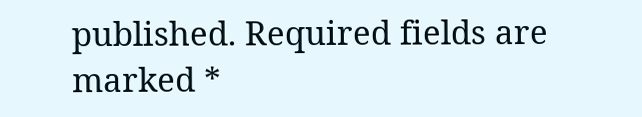published. Required fields are marked *